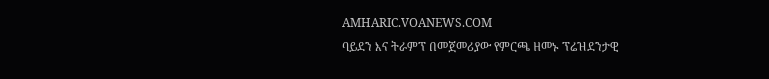AMHARIC.VOANEWS.COM
ባይደን እና ትራምፕ በመጀመሪያው የምርጫ ዘመኑ ፕሬዝደንታዊ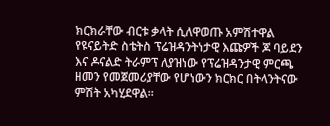ክርክራቸው ብርቱ ቃላት ሲለዋወጡ አምሽተዋል
የዩናይትድ ስቴትስ ፕሬዝዳንትነታዊ እጩዎች ጆ ባይደን እና ዶናልድ ትራምፕ ለያዝነው የፕሬዝዳንታዊ ምርጫ ዘመን የመጀመሪያቸው የሆነውን ክርክር በትላንትናው ምሽት አካሂደዋል።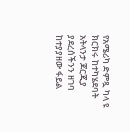የአሜሪካ ድምጿ ካላ ዩ ክርክሩ ከተካሄደባት አትላንታ ጆርጂያ ያደረሰችንን ዘገባ ከተያያዘው ፋይል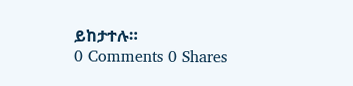ይከታተሉ።
0 Comments 0 Shares